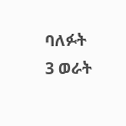ባለፉት 3 ወራት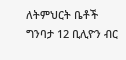ለትምህርት ቤቶች ግንባታ 12 ቢሊዮን ብር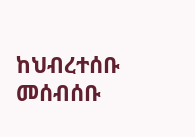ከህብረተሰቡ መሰብሰቡ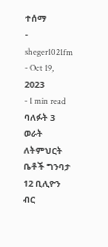ተሰማ
- sheger1021fm
- Oct 19, 2023
- 1 min read
ባለፉት 3 ወራት ለትምህርት ቤቶች ግንባታ 12 ቢሊዮን ብር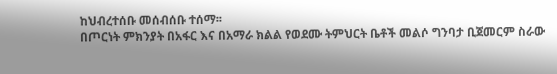ከህብረተሰቡ መሰብሰቡ ተሰማ፡፡
በጦርነት ምክንያት በአፋር እና በአማራ ክልል የወደሙ ትምህርት ቤቶች መልሶ ግንባታ ቢጀመርም ስራው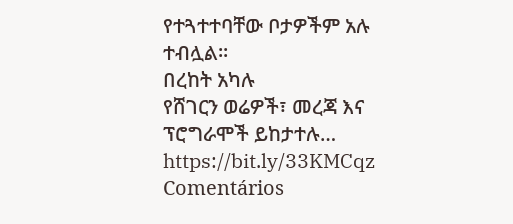የተጓተተባቸው ቦታዎችም አሉ ተብሏል፡፡
በረከት አካሉ
የሸገርን ወሬዎች፣ መረጃ እና ፕሮግራሞች ይከታተሉ… https://bit.ly/33KMCqz
Comentários